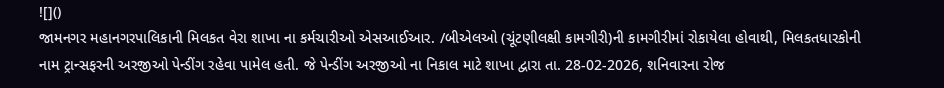![]()
જામનગર મહાનગરપાલિકાની મિલકત વેરા શાખા ના કર્મચારીઓ એસઆઈઆર. /બીએલઓ (ચૂંટણીલક્ષી કામગીરી)ની કામગીરીમાં રોકાયેલા હોવાથી, મિલકતધારકોની નામ ટ્રાન્સફરની અરજીઓ પેન્ડીંગ રહેવા પામેલ હતી. જે પેન્ડીંગ અરજીઓ ના નિકાલ માટે શાખા દ્વારા તા. 28-02-2026, શનિવારના રોજ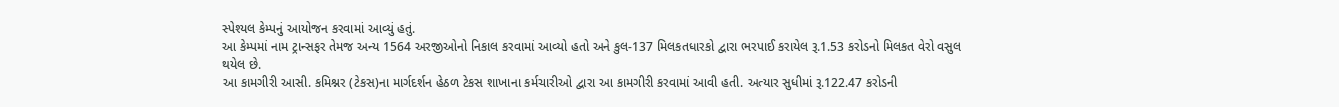સ્પેશ્યલ કેમ્પનું આયોજન કરવામાં આવ્યું હતું.
આ કેમ્પમાં નામ ટ્રાન્સફર તેમજ અન્ય 1564 અરજીઓનો નિકાલ કરવામાં આવ્યો હતો અને કુલ-137 મિલકતધારકો દ્વારા ભરપાઈ કરાયેલ રૂ.1.53 કરોડનો મિલકત વેરો વસુલ થયેલ છે.
આ કામગીરી આસી. કમિશ્નર (ટેકસ)ના માર્ગદર્શન હેઠળ ટેકસ શાખાના કર્મચારીઓ દ્વારા આ કામગીરી કરવામાં આવી હતી. અત્યાર સુધીમાં રૂ.122.47 કરોડની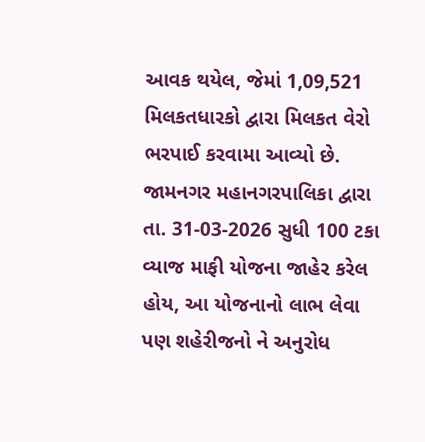આવક થયેલ, જેમાં 1,09,521 મિલકતધારકો દ્વારા મિલકત વેરો ભરપાઈ કરવામા આવ્યો છે.
જામનગર મહાનગરપાલિકા દ્વારા તા. 31-03-2026 સુધી 100 ટકા વ્યાજ માફી યોજના જાહેર કરેલ હોય, આ યોજનાનો લાભ લેવા પણ શહેરીજનો ને અનુરોધ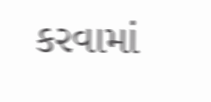કરવામાં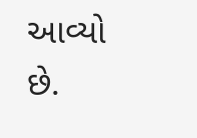આવ્યો છે.